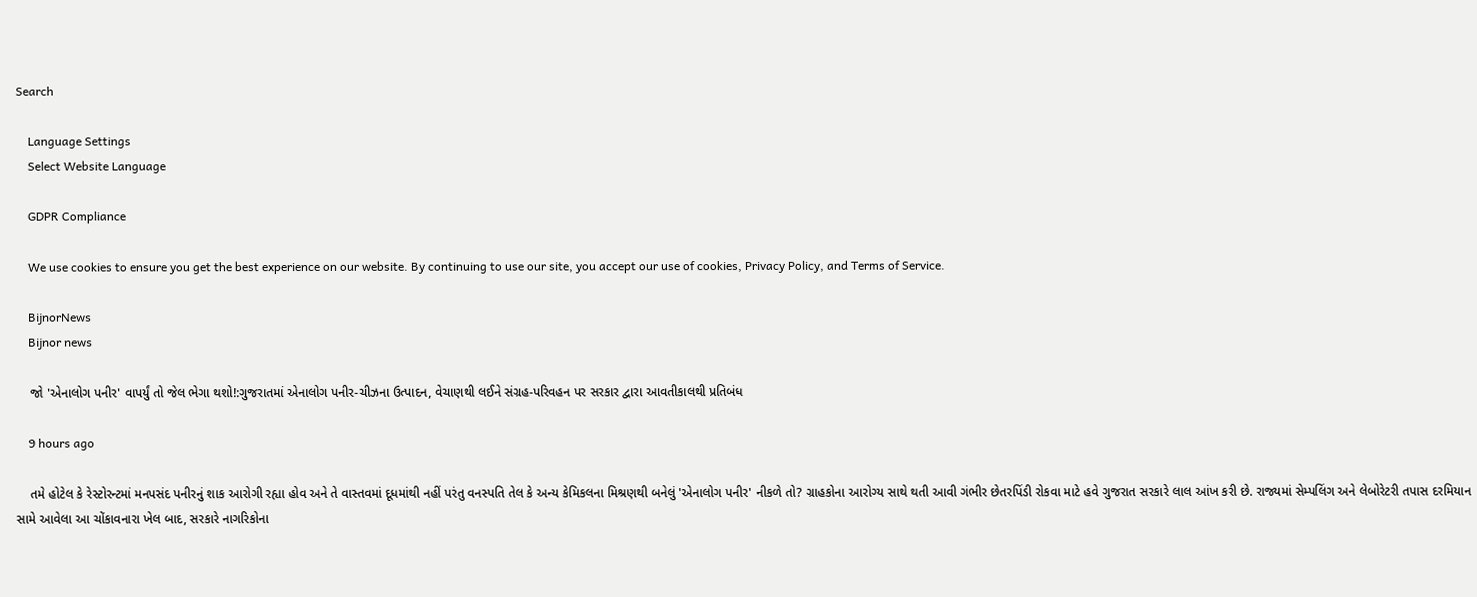Search

    Language Settings
    Select Website Language

    GDPR Compliance

    We use cookies to ensure you get the best experience on our website. By continuing to use our site, you accept our use of cookies, Privacy Policy, and Terms of Service.

    BijnorNews
    Bijnor news

    જો 'એનાલોગ પનીર' વાપર્યું તો જેલ ભેગા થશો!:ગુજરાતમાં એનાલોગ પનીર-ચીઝના ઉત્પાદન, વેચાણથી લઈને સંગ્રહ-પરિવહન પર સરકાર દ્વારા આવતીકાલથી પ્રતિબંધ

    9 hours ago

    તમે હોટેલ કે રેસ્ટોરન્ટમાં મનપસંદ પનીરનું શાક આરોગી રહ્યા હોવ અને તે વાસ્તવમાં દૂધમાંથી નહીં પરંતુ વનસ્પતિ તેલ કે અન્ય કેમિકલના મિશ્રણથી બનેલું 'એનાલોગ પનીર' નીકળે તો? ગ્રાહકોના આરોગ્ય સાથે થતી આવી ગંભીર છેતરપિંડી રોકવા માટે હવે ગુજરાત સરકારે લાલ આંખ કરી છે. રાજ્યમાં સેમ્પલિંગ અને લેબોરેટરી તપાસ દરમિયાન સામે આવેલા આ ચોંકાવનારા ખેલ બાદ, સરકારે નાગરિકોના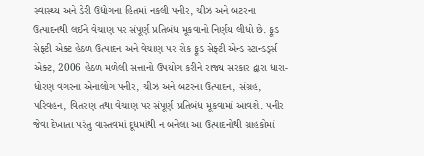સ્વાસ્થ્ય અને ડેરી ઉદ્યોગના હિતમાં નકલી પનીર, ચીઝ અને બટરના ઉત્પાદનથી લઈને વેચાણ પર સંપૂર્ણ પ્રતિબંધ મૂકવાનો નિર્ણય લીધો છે. ફૂડ સેફ્ટી એક્ટ હેઠળ ઉત્પાદન અને વેચાણ પર રોક ફૂડ સેફ્ટી એન્ડ સ્ટાન્ડર્ડ્સ એક્ટ, 2006 હેઠળ મળેલી સત્તાનો ઉપયોગ કરીને રાજ્ય સરકાર દ્વારા ધારા-ધોરણ વગરના એનાલોગ પનીર, ચીઝ અને બટરના ઉત્પાદન, સંગ્રહ, પરિવહન, વિતરણ તથા વેચાણ પર સંપૂર્ણ પ્રતિબંધ મૂકવામાં આવશે. પનીર જેવા દેખાતા પરંતુ વાસ્તવમાં દૂધમાંથી ન બનેલા આ ઉત્પાદનોથી ગ્રાહકોમાં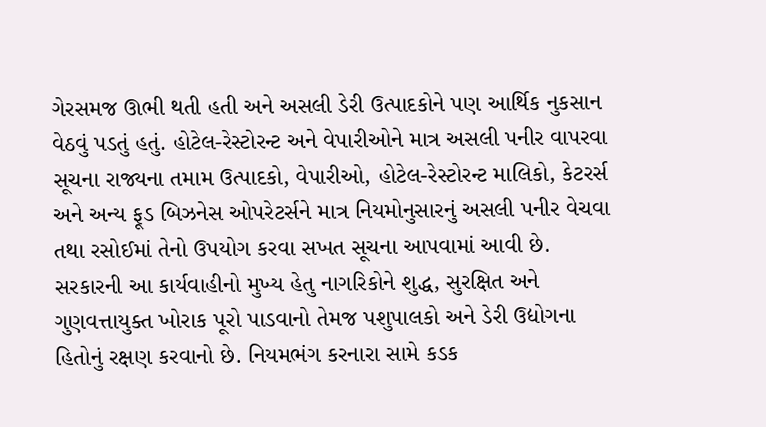ગેરસમજ ઊભી થતી હતી અને અસલી ડેરી ઉત્પાદકોને પણ આર્થિક નુકસાન વેઠવું પડતું હતું. હોટેલ-રેસ્ટોરન્ટ અને વેપારીઓને માત્ર અસલી પનીર વાપરવા સૂચના રાજ્યના તમામ ઉત્પાદકો, વેપારીઓ, હોટેલ-રેસ્ટોરન્ટ માલિકો, કેટરર્સ અને અન્ય ફૂડ બિઝનેસ ઓપરેટર્સને માત્ર નિયમોનુસારનું અસલી પનીર વેચવા તથા રસોઈમાં તેનો ઉપયોગ કરવા સખત સૂચના આપવામાં આવી છે. સરકારની આ કાર્યવાહીનો મુખ્ય હેતુ નાગરિકોને શુદ્ધ, સુરક્ષિત અને ગુણવત્તાયુક્ત ખોરાક પૂરો પાડવાનો તેમજ પશુપાલકો અને ડેરી ઉદ્યોગના હિતોનું રક્ષણ કરવાનો છે. નિયમભંગ કરનારા સામે કડક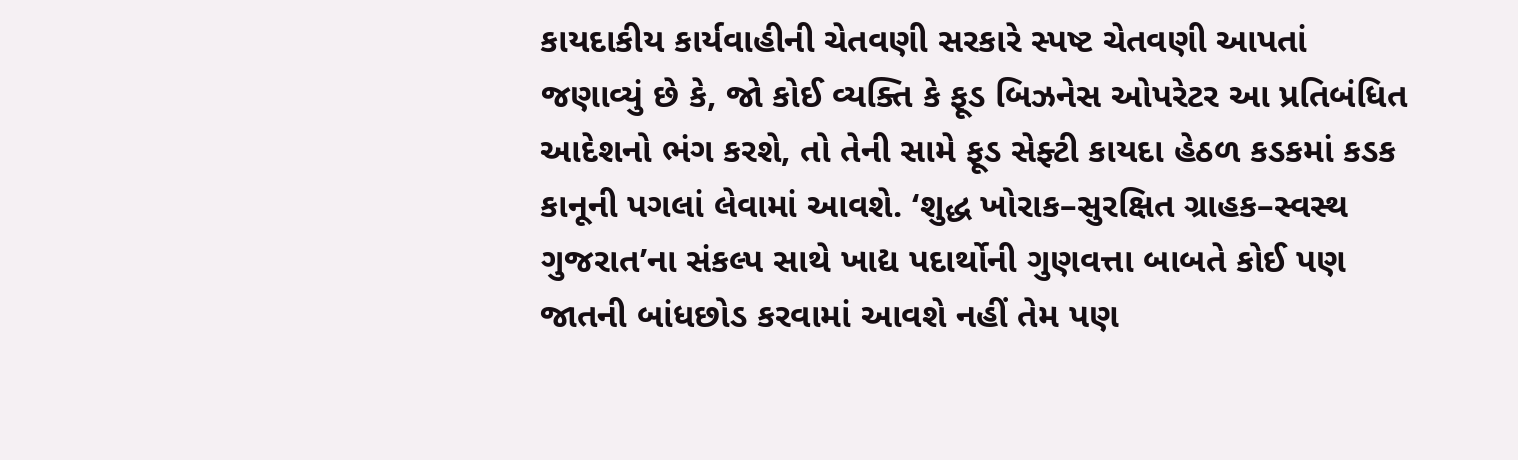કાયદાકીય કાર્યવાહીની ચેતવણી સરકારે સ્પષ્ટ ચેતવણી આપતાં જણાવ્યું છે કે, જો કોઈ વ્યક્તિ કે ફૂડ બિઝનેસ ઓપરેટર આ પ્રતિબંધિત આદેશનો ભંગ કરશે, તો તેની સામે ફૂડ સેફ્ટી કાયદા હેઠળ કડકમાં કડક કાનૂની પગલાં લેવામાં આવશે. ‘શુદ્ધ ખોરાક–સુરક્ષિત ગ્રાહક–સ્વસ્થ ગુજરાત’ના સંકલ્પ સાથે ખાદ્ય પદાર્થોની ગુણવત્તા બાબતે કોઈ પણ જાતની બાંધછોડ કરવામાં આવશે નહીં તેમ પણ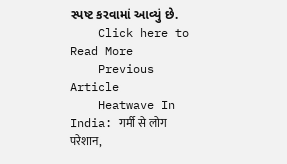સ્પષ્ટ કરવામાં આવ્યું છે.
    Click here to Read More
    Previous Article
    Heatwave In India: गर्मी से लोग परेशान,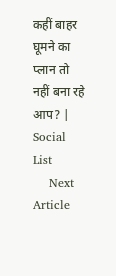कहीं बाहर घूमने का प्लान तो नहीं बना रहे आप? | Social List
    Next Article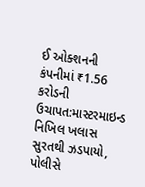ઈ ઓક્શનની કંપનીમાં ₹1.56 કરોડની ઉચાપત:માસ્ટરમાઇન્ડ નિખિલ ખલાસ સુરતથી ઝડપાયો, પોલીસે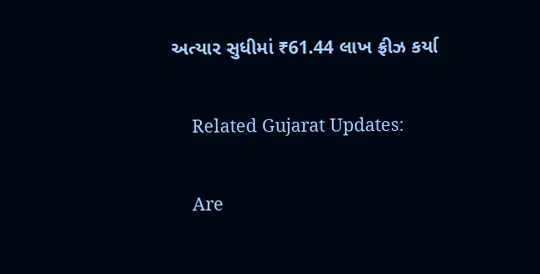અત્યાર સુધીમાં ₹61.44 લાખ ફ્રીઝ કર્યા

    Related Gujarat Updates:

    Are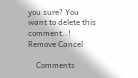you sure? You want to delete this comment..! Remove Cancel

    Comments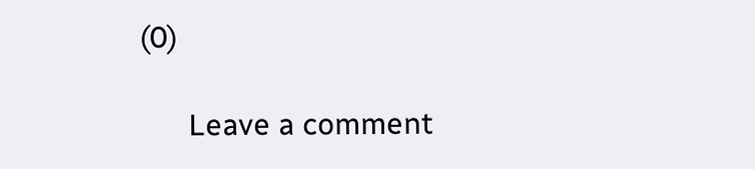(0)

      Leave a comment